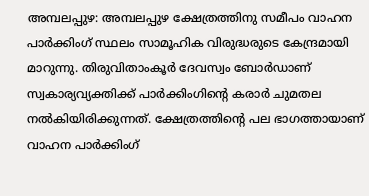അമ്പലപ്പുഴ: അമ്പലപ്പുഴ ക്ഷേത്രത്തിനു സമീപം വാഹന പാർക്കിംഗ് സ്ഥലം സാമൂഹിക വിരുദ്ധരുടെ കേന്ദ്രമായി മാറുന്നു. തിരുവിതാംകൂർ ദേവസ്വം ബോർഡാണ് സ്വകാര്യവ്യക്തിക്ക് പാർക്കിംഗിന്റെ കരാർ ചുമതല നൽകിയിരിക്കുന്നത്. ക്ഷേത്രത്തിന്റെ പല ഭാഗത്തായാണ് വാഹന പാർക്കിംഗ്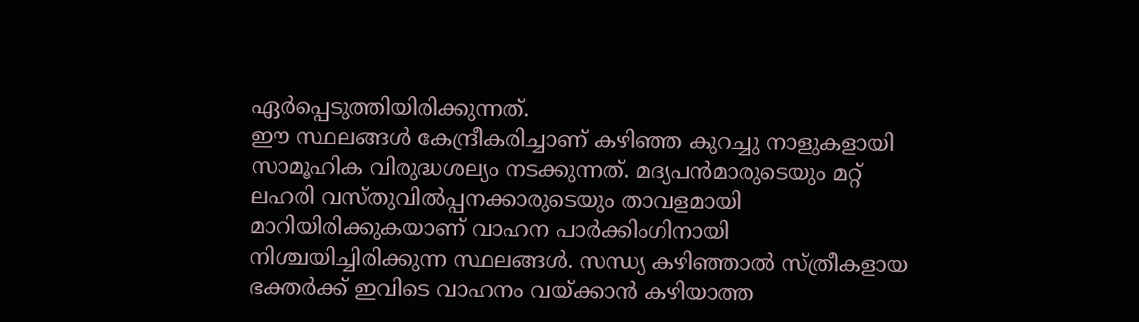ഏർപ്പെടുത്തിയിരിക്കുന്നത്.
ഈ സ്ഥലങ്ങൾ കേന്ദ്രീകരിച്ചാണ് കഴിഞ്ഞ കുറച്ചു നാളുകളായി സാമൂഹിക വിരുദ്ധശല്യം നടക്കുന്നത്. മദ്യപൻമാരുടെയും മറ്റ് ലഹരി വസ്തുവിൽപ്പനക്കാരുടെയും താവളമായി മാറിയിരിക്കുകയാണ് വാഹന പാർക്കിംഗിനായി നിശ്ചയിച്ചിരിക്കുന്ന സ്ഥലങ്ങൾ. സന്ധ്യ കഴിഞ്ഞാൽ സ്ത്രീകളായ ഭക്തർക്ക് ഇവിടെ വാഹനം വയ്ക്കാൻ കഴിയാത്ത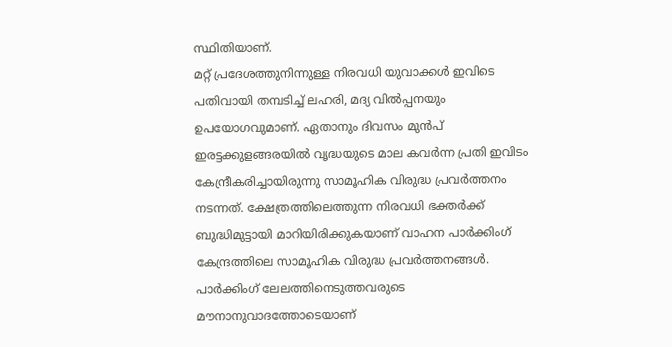സ്ഥിതിയാണ്.
മറ്റ് പ്രദേശത്തുനിന്നുള്ള നിരവധി യുവാക്കൾ ഇവിടെ പതിവായി തമ്പടിച്ച് ലഹരി, മദ്യ വിൽപ്പനയും ഉപയോഗവുമാണ്. ഏതാനും ദിവസം മുൻപ് ഇരട്ടക്കുളങ്ങരയിൽ വൃദ്ധയുടെ മാല കവർന്ന പ്രതി ഇവിടം കേന്ദ്രീകരിച്ചായിരുന്നു സാമൂഹിക വിരുദ്ധ പ്രവർത്തനം നടന്നത്. ക്ഷേത്രത്തിലെത്തുന്ന നിരവധി ഭക്തർക്ക് ബുദ്ധിമുട്ടായി മാറിയിരിക്കുകയാണ് വാഹന പാർക്കിംഗ് കേന്ദ്രത്തിലെ സാമൂഹിക വിരുദ്ധ പ്രവർത്തനങ്ങൾ. പാർക്കിംഗ് ലേലത്തിനെടുത്തവരുടെ മൗനാനുവാദത്തോടെയാണ്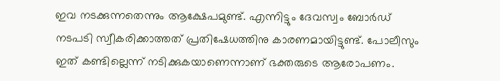ഇവ നടക്കുന്നതെന്നും ആക്ഷേപമുണ്ട്. എന്നിട്ടും ദേവസ്വം ബോർഡ് നടപടി സ്വീകരിക്കാത്തത് പ്രതിഷേധത്തിനു കാരണമായിട്ടുണ്ട്. പോലീസും ഇത് കണ്ടില്ലെന്ന് നടിക്കുകയാണെന്നാണ് ഭക്തരുടെ ആരോപണം.